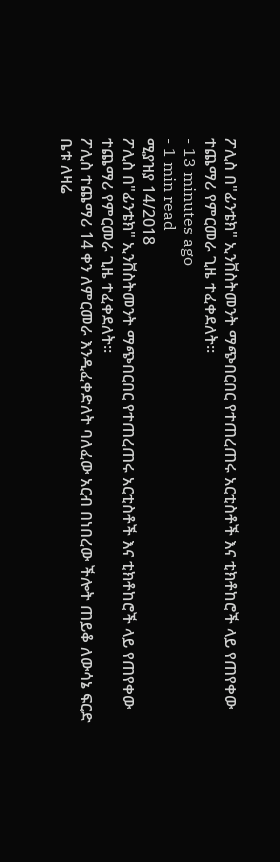ፖሊስ በ"ፊንቴክ" ኢንቨስትመንት ማጭበርበር የተጠረጠሩ አርቲስቶች እና ቲክቶከሮች ላይ የጠየቀው ተጨማሪ የምርመራ ጊዜ ተፈቀደለት፡፡
- 13 minutes ago
- 1 min read
ሚያዝያ 14/2018
ፖሊስ በ"ፊንቴክ" ኢንቨስትመንት ማጭበርበር የተጠረጠሩ አርቲስቶች እና ቲክቶከሮች ላይ የጠየቀው ተጨማሪ የምርመራ ጊዜ ተፈቀደለት፡፡
ፖሊስ ተጨማሪ 14 ቀን ለምርመራ እንዲፈቀድለት ባለፈው አርብ በነበረው ችሎት ጠይቆ ለውሳኔ ፍርድ ቤቱ ለዛሬ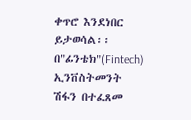ቀጥሮ እንደነበር ይታወሳል፡፡
በ"ፊንቴክ"(Fintech) ኢንቨስትመንት ሽፋን በተፈጸመ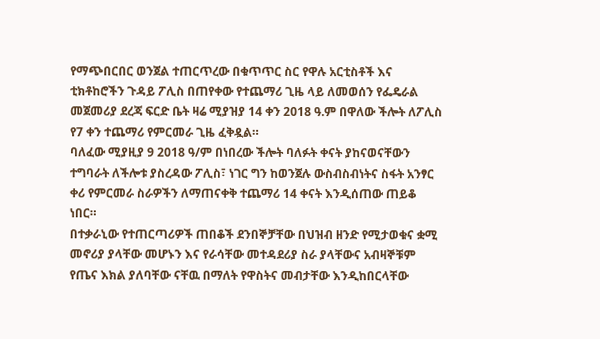የማጭበርበር ወንጀል ተጠርጥረው በቁጥጥር ስር የዋሉ አርቲስቶች እና ቲክቶከሮችን ጉዳይ ፖሊስ በጠየቀው የተጨማሪ ጊዜ ላይ ለመወሰን የፌዴራል መጀመሪያ ደረጃ ፍርድ ቤት ዛሬ ሚያዝያ 14 ቀን 2018 ዓ.ም በዋለው ችሎት ለፖሊስ የ7 ቀን ተጨማሪ የምርመራ ጊዜ ፈቅዷል።
ባለፈው ሚያዚያ 9 2018 ዓ/ም በነበረው ችሎት ባለፉት ቀናት ያከናወናቸውን ተግባራት ለችሎቱ ያስረዳው ፖሊስ፣ ነገር ግን ከወንጀሉ ውስብስብነትና ስፋት አንፃር ቀሪ የምርመራ ስራዎችን ለማጠናቀቅ ተጨማሪ 14 ቀናት እንዲሰጠው ጠይቆ ነበር።
በተቃራኒው የተጠርጣሪዎች ጠበቆች ደንበኞቻቸው በህዝብ ዘንድ የሚታወቁና ቋሚ መኖሪያ ያላቸው መሆኑን እና የራሳቸው መተዳደሪያ ስራ ያላቸውና አብዛኞቹም የጤና እክል ያለባቸው ናቸዉ በማለት የዋስትና መብታቸው እንዲከበርላቸው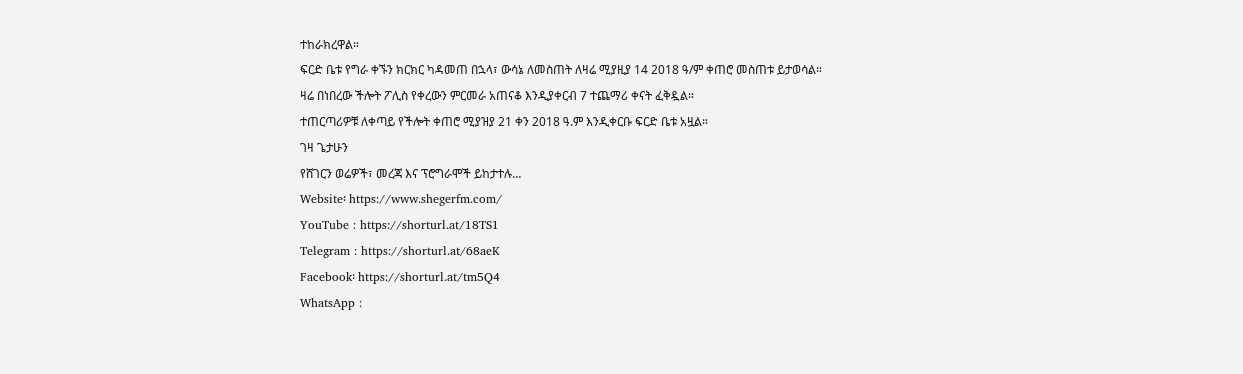ተከራክረዋል።
ፍርድ ቤቱ የግራ ቀኙን ክርክር ካዳመጠ በኋላ፣ ውሳኔ ለመስጠት ለዛሬ ሚያዚያ 14 2018 ዓ/ም ቀጠሮ መስጠቱ ይታወሳል።
ዛሬ በነበረው ችሎት ፖሊስ የቀረውን ምርመራ አጠናቆ እንዲያቀርብ 7 ተጨማሪ ቀናት ፈቅዷል።
ተጠርጣሪዎቹ ለቀጣይ የችሎት ቀጠሮ ሚያዝያ 21 ቀን 2018 ዓ.ም እንዲቀርቡ ፍርድ ቤቱ አዟል።
ገዛ ጌታሁን
የሸገርን ወሬዎች፣ መረጃ እና ፕሮግራሞች ይከታተሉ…
Website፡ https://www.shegerfm.com/
YouTube : https://shorturl.at/18TS1
Telegram : https://shorturl.at/68aeK
Facebook፡ https://shorturl.at/tm5Q4
WhatsApp :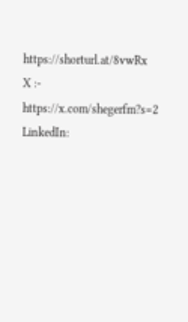https://shorturl.at/8vwRx
X :- https://x.com/shegerfm?s=2
LinkedIn: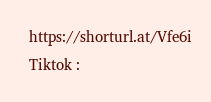https://shorturl.at/Vfe6i
Tiktok :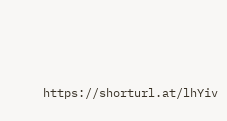https://shorturl.at/lhYiv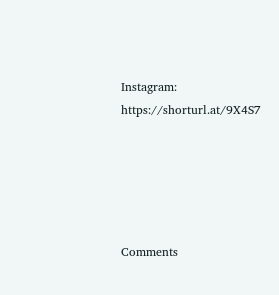Instagram: https://shorturl.at/9X4S7





Comments